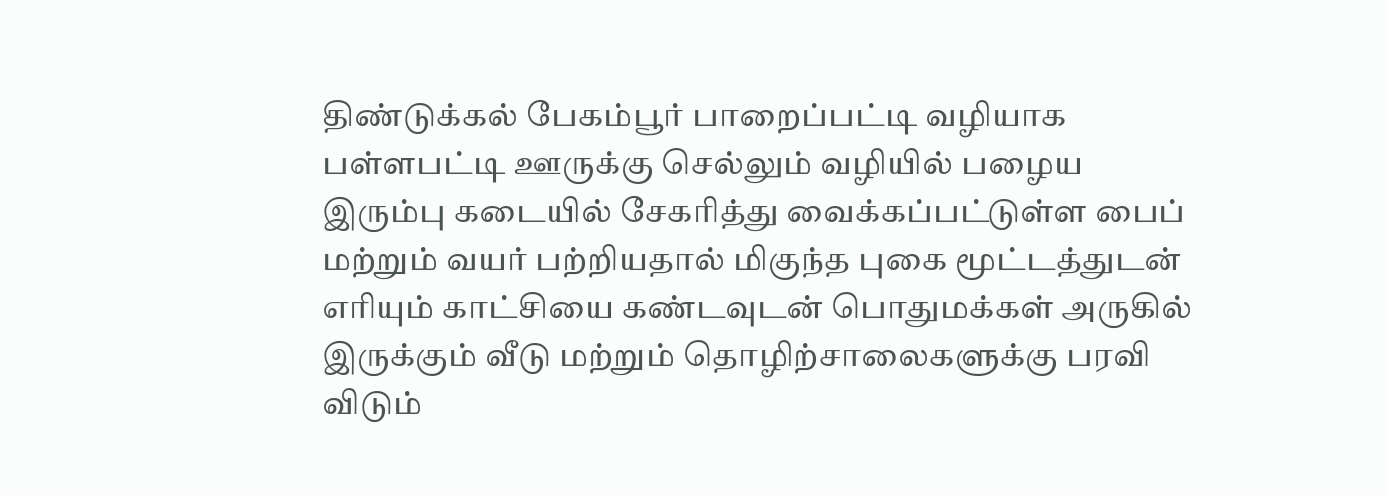திண்டுக்கல் பேகம்பூர் பாறைப்பட்டி வழியாக பள்ளபட்டி ஊருக்கு செல்லும் வழியில் பழைய இரும்பு கடையில் சேகரித்து வைக்கப்பட்டுள்ள பைப் மற்றும் வயர் பற்றியதால் மிகுந்த புகை மூட்டத்துடன் எரியும் காட்சியை கண்டவுடன் பொதுமக்கள் அருகில் இருக்கும் வீடு மற்றும் தொழிற்சாலைகளுக்கு பரவி விடும்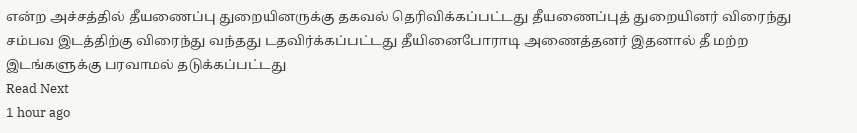என்ற அச்சத்தில் தீயணைப்பு துறையினருக்கு தகவல் தெரிவிக்கப்பட்டது தீயணைப்புத் துறையினர் விரைந்து சம்பவ இடத்திற்கு விரைந்து வந்தது டதவிர்க்கப்பட்டது தீயினைபோராடி அணைத்தனர் இதனால் தீ மற்ற இடங்களுக்கு பரவாமல் தடுக்கப்பட்டது
Read Next
1 hour ago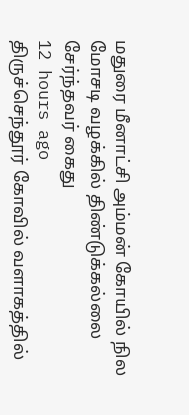மதுரை மீனாட்சி அம்மன் கோயில் நில மோசடி வழக்கில் திண்டுக்கல்லை சேர்ந்தவர் கைது
12 hours ago
திருச்செந்தூர் கோவில் வளாகத்தில்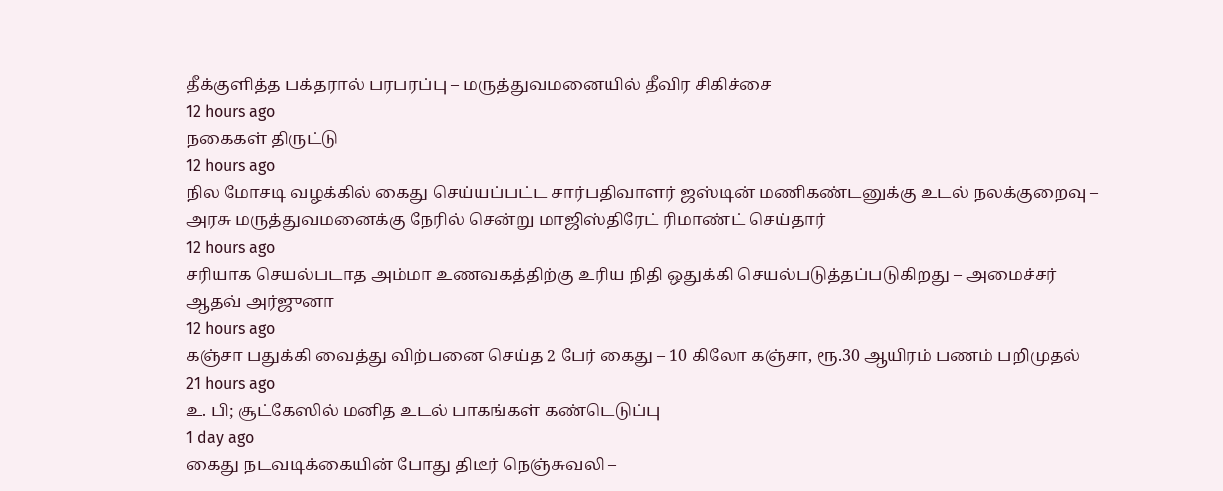தீக்குளித்த பக்தரால் பரபரப்பு – மருத்துவமனையில் தீவிர சிகிச்சை
12 hours ago
நகைகள் திருட்டு
12 hours ago
நில மோசடி வழக்கில் கைது செய்யப்பட்ட சார்பதிவாளர் ஜஸ்டின் மணிகண்டனுக்கு உடல் நலக்குறைவு – அரசு மருத்துவமனைக்கு நேரில் சென்று மாஜிஸ்திரேட் ரிமாண்ட் செய்தார்
12 hours ago
சரியாக செயல்படாத அம்மா உணவகத்திற்கு உரிய நிதி ஒதுக்கி செயல்படுத்தப்படுகிறது – அமைச்சர் ஆதவ் அர்ஜுனா
12 hours ago
கஞ்சா பதுக்கி வைத்து விற்பனை செய்த 2 பேர் கைது – 10 கிலோ கஞ்சா, ரூ.30 ஆயிரம் பணம் பறிமுதல்
21 hours ago
உ. பி; சூட்கேஸில் மனித உடல் பாகங்கள் கண்டெடுப்பு
1 day ago
கைது நடவடிக்கையின் போது திடீர் நெஞ்சுவலி –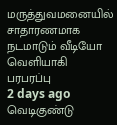மருத்துவமனையில் சாதாரணமாக நடமாடும் வீடியோ வெளியாகி பரபரப்பு
2 days ago
வெடிகுண்டு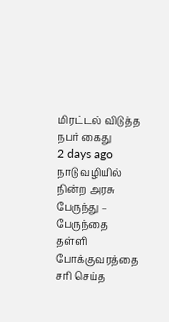மிரட்டல் விடுத்த நபர் கைது
2 days ago
நாடு வழியில் நின்ற அரசு பேருந்து – பேருந்தை தள்ளி போக்குவரத்தை சரி செய்த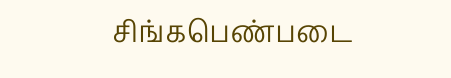சிங்கபெண்படை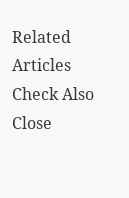Related Articles
Check Also
Close